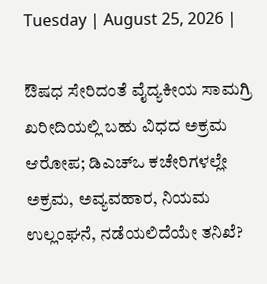Tuesday | August 25, 2026 |

ಔಷಧ ಸೇರಿದಂತೆ ವೈದ್ಯಕೀಯ ಸಾಮಗ್ರಿ ಖರೀದಿಯಲ್ಲಿ ಬಹು ವಿಧದ ಅಕ್ರಮ ಆರೋಪ; ಡಿಎಚ್‌ಒ ಕಚೇರಿಗಳಲ್ಲೇ ಅಕ್ರಮ, ಅವ್ಯವಹಾರ, ನಿಯಮ ಉಲ್ಲಂಘನೆ, ನಡೆಯಲಿದೆಯೇ ತನಿಖೆ?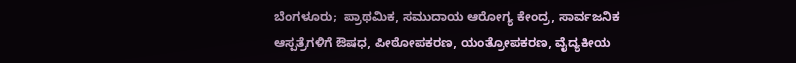ಬೆಂಗಳೂರು;  ಪ್ರಾಥಮಿಕ, ಸಮುದಾಯ ಆರೋಗ್ಯ ಕೇಂದ್ರ, ಸಾರ್ವಜನಿಕ ಆಸ್ಪತ್ರೆಗಳಿಗೆ ಔಷಧ, ಪೀಠೋಪಕರಣ, ಯಂತ್ರೋಪಕರಣ, ವೈದ್ಯಕೀಯ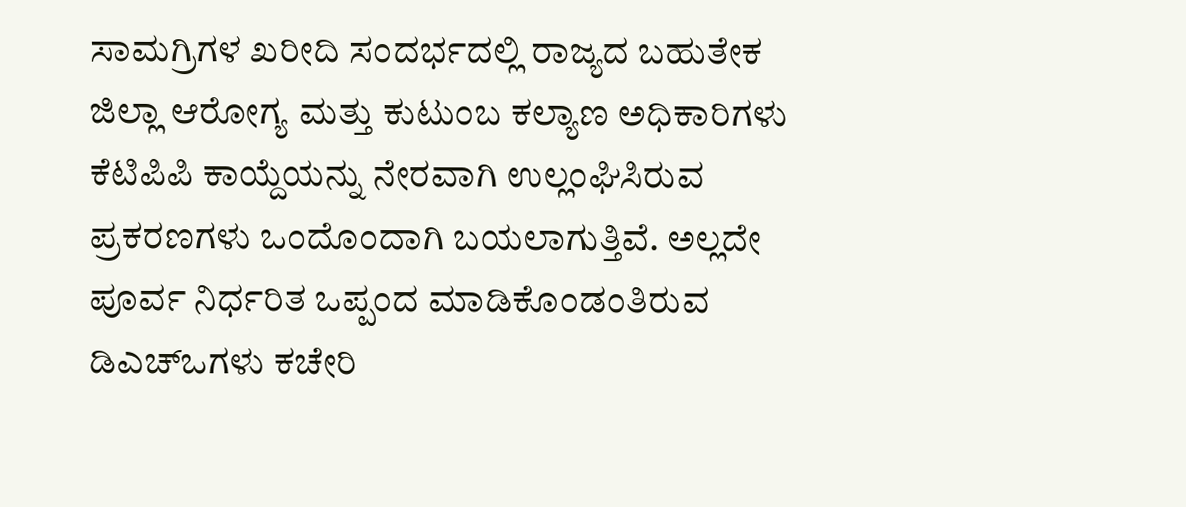ಸಾಮಗ್ರಿಗಳ ಖರೀದಿ ಸಂದರ್ಭದಲ್ಲಿ ರಾಜ್ಯದ ಬಹುತೇಕ ಜಿಲ್ಲಾ ಆರೋಗ್ಯ ಮತ್ತು ಕುಟುಂಬ ಕಲ್ಯಾಣ ಅಧಿಕಾರಿಗಳು  ಕೆಟಿಪಿಪಿ ಕಾಯ್ದೆಯನ್ನು ನೇರವಾಗಿ ಉಲ್ಲಂಘಿಸಿರುವ ಪ್ರಕರಣಗಳು ಒಂದೊಂದಾಗಿ ಬಯಲಾಗುತ್ತಿವೆ. ಅಲ್ಲದೇ ಪೂರ್ವ ನಿರ್ಧರಿತ ಒಪ್ಪಂದ ಮಾಡಿಕೊಂಡಂತಿರುವ ಡಿಎಚ್‌ಒಗಳು ಕಚೇರಿ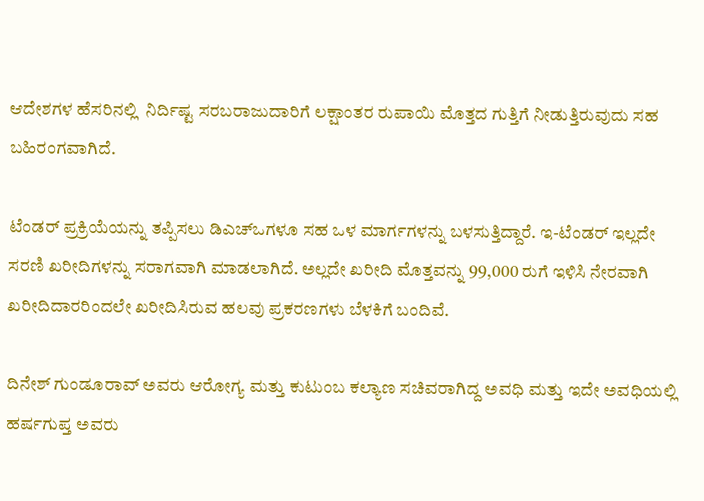ಆದೇಶಗಳ ಹೆಸರಿನಲ್ಲಿ  ನಿರ್ದಿಷ್ಟ ಸರಬರಾಜುದಾರಿಗೆ ಲಕ್ಷಾಂತರ ರುಪಾಯಿ ಮೊತ್ತದ ಗುತ್ತಿಗೆ ನೀಡುತ್ತಿರುವುದು ಸಹ ಬಹಿರಂಗವಾಗಿದೆ.

ಟೆಂಡರ್ ಪ್ರಕ್ರಿಯೆಯನ್ನು ತಪ್ಪಿಸಲು ಡಿಎಚ್‌ಒಗಳೂ ಸಹ ಒಳ ಮಾರ್ಗಗಳನ್ನು ಬಳಸುತ್ತಿದ್ದಾರೆ. ಇ-ಟೆಂಡರ್ ಇಲ್ಲದೇ ಸರಣಿ ಖರೀದಿಗಳನ್ನು ಸರಾಗವಾಗಿ ಮಾಡಲಾಗಿದೆ. ಅಲ್ಲದೇ ಖರೀದಿ ಮೊತ್ತವನ್ನು 99,000 ರುಗೆ ಇಳಿಸಿ ನೇರವಾಗಿ ಖರೀದಿದಾರರಿಂದಲೇ ಖರೀದಿಸಿರುವ ಹಲವು ಪ್ರಕರಣಗಳು ಬೆಳಕಿಗೆ ಬಂದಿವೆ.

ದಿನೇಶ್‌ ಗುಂಡೂರಾವ್‌ ಅವರು ಆರೋಗ್ಯ ಮತ್ತು ಕುಟುಂಬ ಕಲ್ಯಾಣ ಸಚಿವರಾಗಿದ್ದ ಅವಧಿ ಮತ್ತು ಇದೇ ಅವಧಿಯಲ್ಲಿ ಹರ್ಷಗುಪ್ತ ಅವರು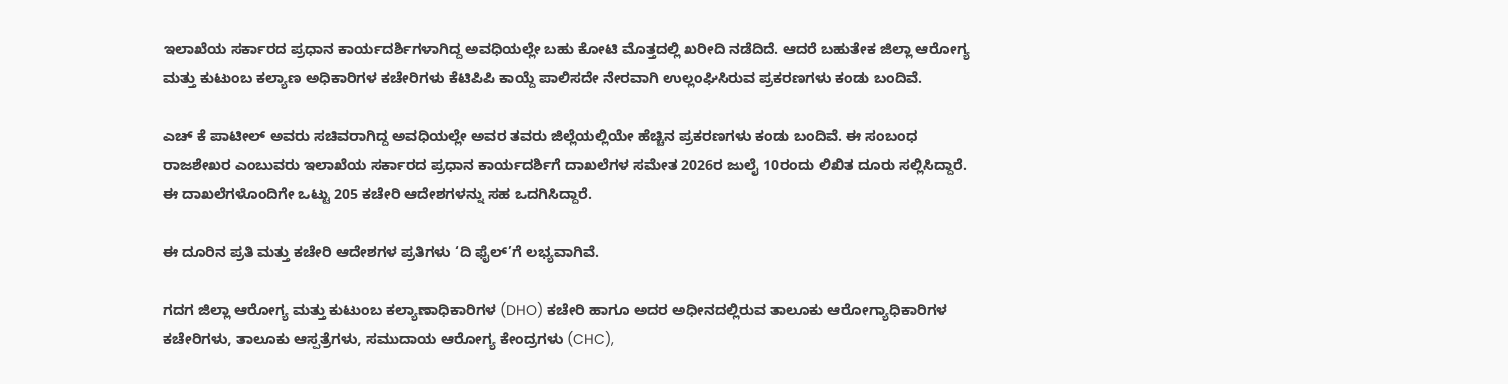ಇಲಾಖೆಯ ಸರ್ಕಾರದ ಪ್ರಧಾನ ಕಾರ್ಯದರ್ಶಿಗಳಾಗಿದ್ದ ಅವಧಿಯಲ್ಲೇ ಬಹು ಕೋಟಿ ಮೊತ್ತದಲ್ಲಿ ಖರೀದಿ ನಡೆದಿದೆ. ಆದರೆ ಬಹುತೇಕ ಜಿಲ್ಲಾ ಆರೋಗ್ಯ ಮತ್ತು ಕುಟುಂಬ ಕಲ್ಯಾಣ ಅಧಿಕಾರಿಗಳ ಕಚೇರಿಗಳು ಕೆಟಿಪಿಪಿ ಕಾಯ್ದೆ ಪಾಲಿಸದೇ ನೇರವಾಗಿ ಉಲ್ಲಂಘಿಸಿರುವ ಪ್ರಕರಣಗಳು ಕಂಡು ಬಂದಿವೆ.

ಎಚ್‌ ಕೆ ಪಾಟೀಲ್‌ ಅವರು ಸಚಿವರಾಗಿದ್ದ ಅವಧಿಯಲ್ಲೇ ಅವರ ತವರು ಜಿಲ್ಲೆಯಲ್ಲಿಯೇ ಹೆಚ್ಚಿನ ಪ್ರಕರಣಗಳು ಕಂಡು ಬಂದಿವೆ. ಈ ಸಂಬಂಧ ರಾಜಶೇಖರ ಎಂಬುವರು ಇಲಾಖೆಯ ಸರ್ಕಾರದ ಪ್ರಧಾನ ಕಾರ್ಯದರ್ಶಿಗೆ ದಾಖಲೆಗಳ ಸಮೇತ 2026ರ ಜುಲೈ 10ರಂದು ಲಿಖಿತ ದೂರು ಸಲ್ಲಿಸಿದ್ದಾರೆ. ಈ ದಾಖಲೆಗಳೊಂದಿಗೇ ಒಟ್ಟು 205 ಕಚೇರಿ ಆದೇಶಗಳನ್ನು ಸಹ ಒದಗಿಸಿದ್ದಾರೆ.

ಈ ದೂರಿನ ಪ್ರತಿ ಮತ್ತು ಕಚೇರಿ ಆದೇಶಗಳ ಪ್ರತಿಗಳು ‘ದಿ ಫೈಲ್‌’ಗೆ ಲಭ್ಯವಾಗಿವೆ.

ಗದಗ ಜಿಲ್ಲಾ ಆರೋಗ್ಯ ಮತ್ತು ಕುಟುಂಬ ಕಲ್ಯಾಣಾಧಿಕಾರಿಗಳ (DHO) ಕಚೇರಿ ಹಾಗೂ ಅದರ ಅಧೀನದಲ್ಲಿರುವ ತಾಲೂಕು ಆರೋಗ್ಯಾಧಿಕಾರಿಗಳ ಕಚೇರಿಗಳು, ತಾಲೂಕು ಆಸ್ಪತ್ರೆಗಳು, ಸಮುದಾಯ ಆರೋಗ್ಯ ಕೇಂದ್ರಗಳು (CHC),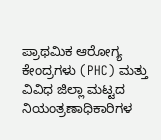ಪ್ರಾಥಮಿಕ ಆರೋಗ್ಯ ಕೇಂದ್ರಗಳು (PHC) ಮತ್ತು ವಿವಿಧ ಜಿಲ್ಲಾ ಮಟ್ಟದ ನಿಯಂತ್ರಣಾಧಿಕಾರಿಗಳ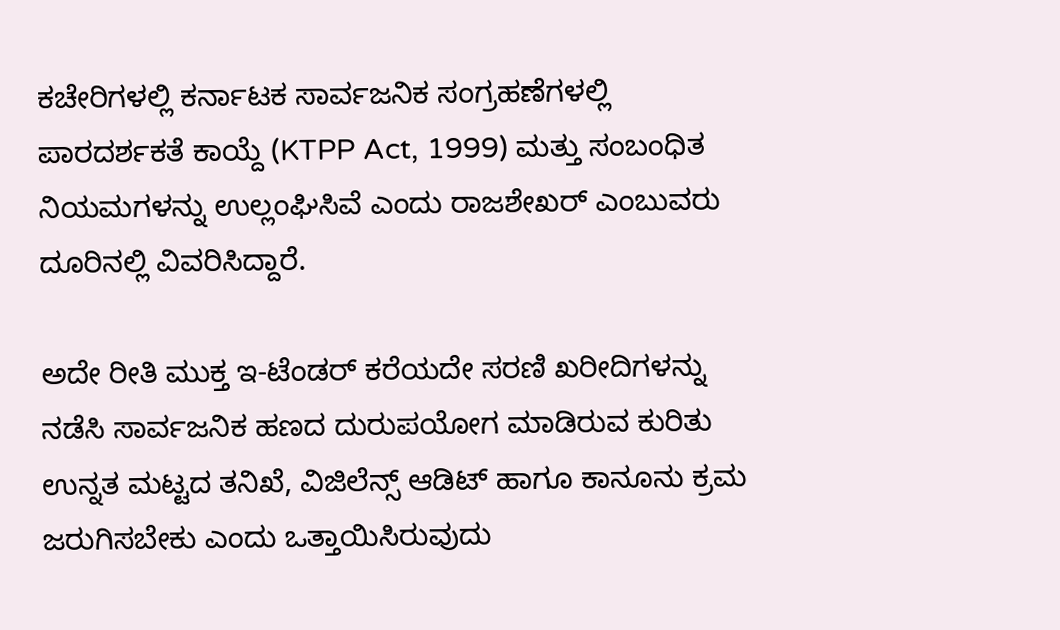ಕಚೇರಿಗಳಲ್ಲಿ ಕರ್ನಾಟಕ ಸಾರ್ವಜನಿಕ ಸಂಗ್ರಹಣೆಗಳಲ್ಲಿ ಪಾರದರ್ಶಕತೆ ಕಾಯ್ದೆ (KTPP Act, 1999) ಮತ್ತು ಸಂಬಂಧಿತ ನಿಯಮಗಳನ್ನು ಉಲ್ಲಂಘಿಸಿವೆ ಎಂದು ರಾಜಶೇಖರ್ ಎಂಬುವರು ದೂರಿನಲ್ಲಿ ವಿವರಿಸಿದ್ದಾರೆ.

ಅದೇ ರೀತಿ ಮುಕ್ತ ಇ-ಟೆಂಡರ್ ಕರೆಯದೇ ಸರಣಿ ಖರೀದಿಗಳನ್ನು ನಡೆಸಿ ಸಾರ್ವಜನಿಕ ಹಣದ ದುರುಪಯೋಗ ಮಾಡಿರುವ ಕುರಿತು ಉನ್ನತ ಮಟ್ಟದ ತನಿಖೆ, ವಿಜಿಲೆನ್ಸ್ ಆಡಿಟ್ ಹಾಗೂ ಕಾನೂನು ಕ್ರಮ ಜರುಗಿಸಬೇಕು ಎಂದು ಒತ್ತಾಯಿಸಿರುವುದು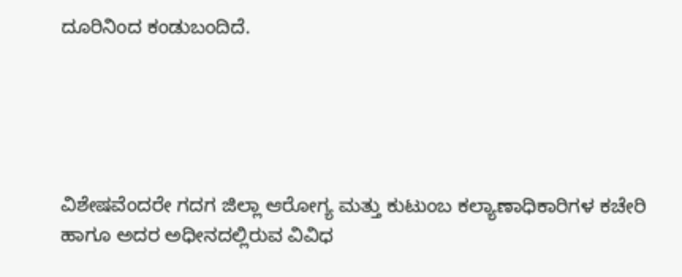ದೂರಿನಿಂದ ಕಂಡುಬಂದಿದೆ.





ವಿಶೇಷವೆಂದರೇ ಗದಗ ಜಿಲ್ಲಾ ಆರೋಗ್ಯ ಮತ್ತು ಕುಟುಂಬ ಕಲ್ಯಾಣಾಧಿಕಾರಿಗಳ ಕಚೇರಿ ಹಾಗೂ ಅದರ ಅಧೀನದಲ್ಲಿರುವ ವಿವಿಧ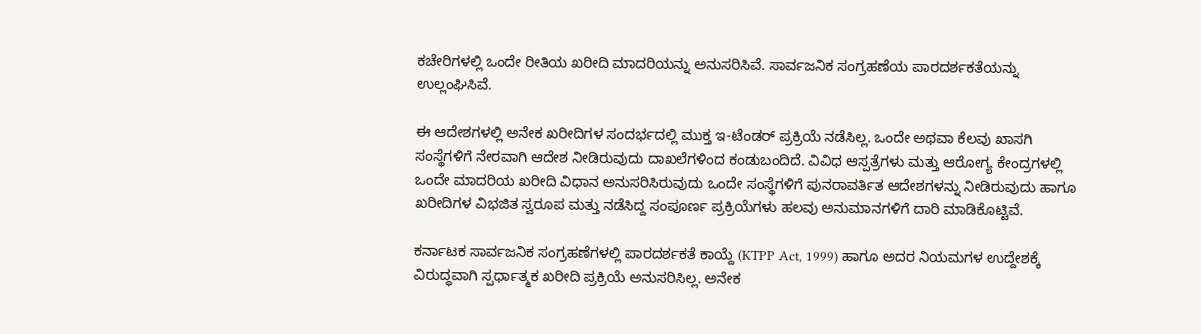ಕಚೇರಿಗಳಲ್ಲಿ ಒಂದೇ ರೀತಿಯ ಖರೀದಿ ಮಾದರಿಯನ್ನು ಅನುಸರಿಸಿವೆ. ಸಾರ್ವಜನಿಕ ಸಂಗ್ರಹಣೆಯ ಪಾರದರ್ಶಕತೆಯನ್ನು ಉಲ್ಲಂಘಿಸಿವೆ.

ಈ ಆದೇಶಗಳಲ್ಲಿ ಅನೇಕ ಖರೀದಿಗಳ ಸಂದರ್ಭದಲ್ಲಿ ಮುಕ್ತ ಇ-ಟೆಂಡರ್ ಪ್ರಕ್ರಿಯೆ ನಡೆಸಿಲ್ಲ. ಒಂದೇ ಅಥವಾ ಕೆಲವು ಖಾಸಗಿ ಸಂಸ್ಥೆಗಳಿಗೆ ನೇರವಾಗಿ ಆದೇಶ ನೀಡಿರುವುದು ದಾಖಲೆಗಳಿಂದ ಕಂಡುಬಂದಿದೆ. ವಿವಿಧ ಆಸ್ಪತ್ರೆಗಳು ಮತ್ತು ಆರೋಗ್ಯ ಕೇಂದ್ರಗಳಲ್ಲಿ ಒಂದೇ ಮಾದರಿಯ ಖರೀದಿ ವಿಧಾನ ಅನುಸರಿಸಿರುವುದು ಒಂದೇ ಸಂಸ್ಥೆಗಳಿಗೆ ಪುನರಾವರ್ತಿತ ಆದೇಶಗಳನ್ನು ನೀಡಿರುವುದು ಹಾಗೂ ಖರೀದಿಗಳ ವಿಭಜಿತ ಸ್ವರೂಪ ಮತ್ತು ನಡೆಸಿದ್ದ ಸಂಪೂರ್ಣ ಪ್ರಕ್ರಿಯೆಗಳು ಹಲವು ಅನುಮಾನಗಳಿಗೆ ದಾರಿ ಮಾಡಿಕೊಟ್ಟಿವೆ.

ಕರ್ನಾಟಕ ಸಾರ್ವಜನಿಕ ಸಂಗ್ರಹಣೆಗಳಲ್ಲಿ ಪಾರದರ್ಶಕತೆ ಕಾಯ್ದೆ (KTPP Act, 1999) ಹಾಗೂ ಅದರ ನಿಯಮಗಳ ಉದ್ದೇಶಕ್ಕೆ ವಿರುದ್ಧವಾಗಿ ಸ್ಪರ್ಧಾತ್ಮಕ ಖರೀದಿ ಪ್ರಕ್ರಿಯೆ ಅನುಸರಿಸಿಲ್ಲ. ಅನೇಕ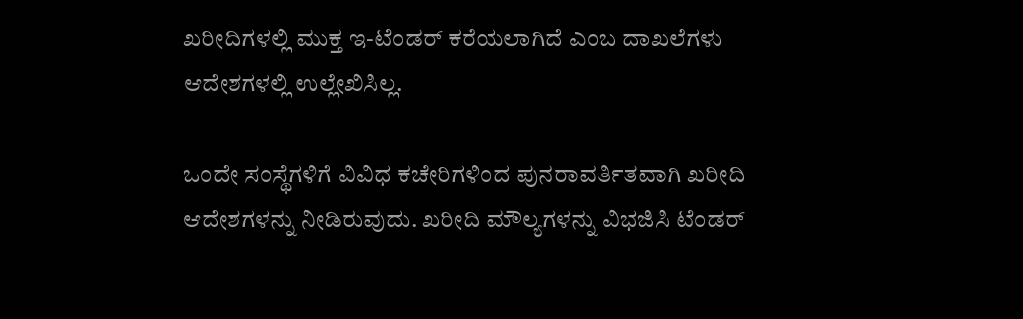ಖರೀದಿಗಳಲ್ಲಿ ಮುಕ್ತ ಇ-ಟೆಂಡರ್ ಕರೆಯಲಾಗಿದೆ ಎಂಬ ದಾಖಲೆಗಳು ಆದೇಶಗಳಲ್ಲಿ ಉಲ್ಲೇಖಿಸಿಲ್ಲ.

ಒಂದೇ ಸಂಸ್ಥೆಗಳಿಗೆ ವಿವಿಧ ಕಚೇರಿಗಳಿಂದ ಪುನರಾವರ್ತಿತವಾಗಿ ಖರೀದಿ ಆದೇಶಗಳನ್ನು ನೀಡಿರುವುದು. ಖರೀದಿ ಮೌಲ್ಯಗಳನ್ನು ವಿಭಜಿಸಿ ಟೆಂಡರ್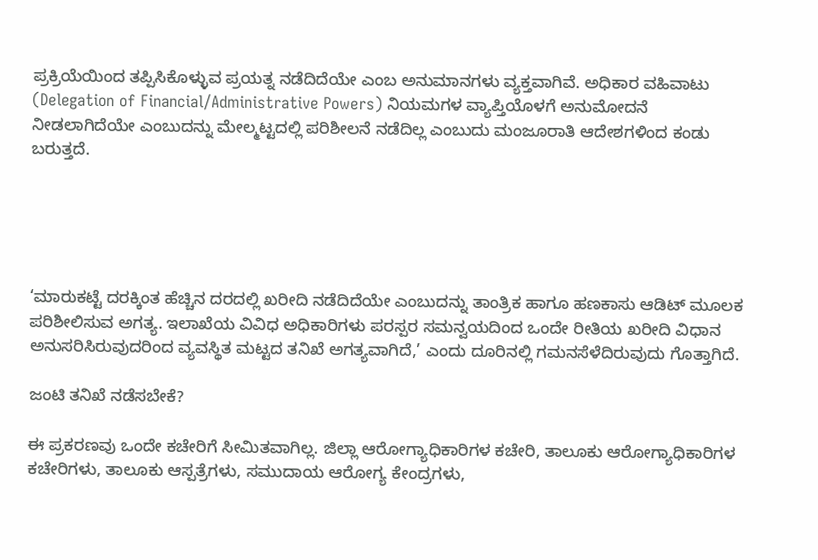ಪ್ರಕ್ರಿಯೆಯಿಂದ ತಪ್ಪಿಸಿಕೊಳ್ಳುವ ಪ್ರಯತ್ನ ನಡೆದಿದೆಯೇ ಎಂಬ ಅನುಮಾನಗಳು ವ್ಯಕ್ತವಾಗಿವೆ. ಅಧಿಕಾರ ವಹಿವಾಟು (Delegation of Financial/Administrative Powers) ನಿಯಮಗಳ ವ್ಯಾಪ್ತಿಯೊಳಗೆ ಅನುಮೋದನೆ ನೀಡಲಾಗಿದೆಯೇ ಎಂಬುದನ್ನು ಮೇಲ್ಮಟ್ಟದಲ್ಲಿ ಪರಿಶೀಲನೆ ನಡೆದಿಲ್ಲ ಎಂಬುದು ಮಂಜೂರಾತಿ ಆದೇಶಗಳಿಂದ ಕಂಡು ಬರುತ್ತದೆ.





‘ಮಾರುಕಟ್ಟೆ ದರಕ್ಕಿಂತ ಹೆಚ್ಚಿನ ದರದಲ್ಲಿ ಖರೀದಿ ನಡೆದಿದೆಯೇ ಎಂಬುದನ್ನು ತಾಂತ್ರಿಕ ಹಾಗೂ ಹಣಕಾಸು ಆಡಿಟ್ ಮೂಲಕ ಪರಿಶೀಲಿಸುವ ಅಗತ್ಯ. ಇಲಾಖೆಯ ವಿವಿಧ ಅಧಿಕಾರಿಗಳು ಪರಸ್ಪರ ಸಮನ್ವಯದಿಂದ ಒಂದೇ ರೀತಿಯ ಖರೀದಿ ವಿಧಾನ ಅನುಸರಿಸಿರುವುದರಿಂದ ವ್ಯವಸ್ಥಿತ ಮಟ್ಟದ ತನಿಖೆ ಅಗತ್ಯವಾಗಿದೆ,’ ಎಂದು ದೂರಿನಲ್ಲಿ ಗಮನಸೆಳೆದಿರುವುದು ಗೊತ್ತಾಗಿದೆ.

ಜಂಟಿ ತನಿಖೆ ನಡೆಸಬೇಕೆ?

ಈ ಪ್ರಕರಣವು ಒಂದೇ ಕಚೇರಿಗೆ ಸೀಮಿತವಾಗಿಲ್ಲ. ಜಿಲ್ಲಾ ಆರೋಗ್ಯಾಧಿಕಾರಿಗಳ ಕಚೇರಿ, ತಾಲೂಕು ಆರೋಗ್ಯಾಧಿಕಾರಿಗಳ ಕಚೇರಿಗಳು, ತಾಲೂಕು ಆಸ್ಪತ್ರೆಗಳು, ಸಮುದಾಯ ಆರೋಗ್ಯ ಕೇಂದ್ರಗಳು,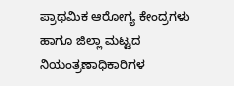ಪ್ರಾಥಮಿಕ ಆರೋಗ್ಯ ಕೇಂದ್ರಗಳು ಹಾಗೂ ಜಿಲ್ಲಾ ಮಟ್ಟದ ನಿಯಂತ್ರಣಾಧಿಕಾರಿಗಳ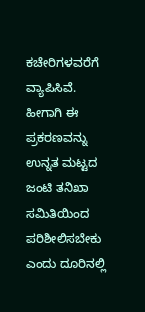ಕಚೇರಿಗಳವರೆಗೆ ವ್ಯಾಪಿಸಿವೆ. ಹೀಗಾಗಿ ಈ ಪ್ರಕರಣವನ್ನು ಉನ್ನತ ಮಟ್ಟದ ಜಂಟಿ ತನಿಖಾ ಸಮಿತಿಯಿಂದ ಪರಿಶೀಲಿಸಬೇಕು ಎಂದು ದೂರಿನಲ್ಲಿ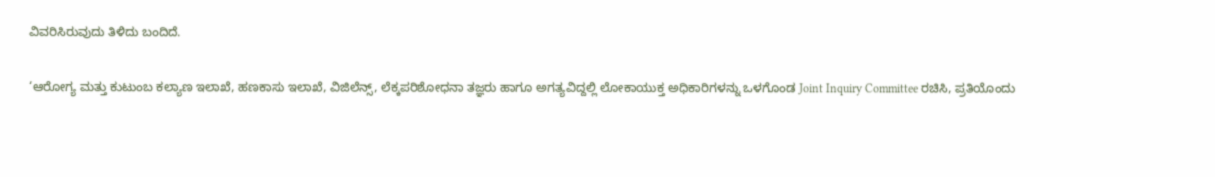ವಿವರಿಸಿರುವುದು ತಿಳಿದು ಬಂದಿದೆ.

‘ಆರೋಗ್ಯ ಮತ್ತು ಕುಟುಂಬ ಕಲ್ಯಾಣ ಇಲಾಖೆ, ಹಣಕಾಸು ಇಲಾಖೆ, ವಿಜಿಲೆನ್ಸ್, ಲೆಕ್ಕಪರಿಶೋಧನಾ ತಜ್ಞರು ಹಾಗೂ ಅಗತ್ಯವಿದ್ದಲ್ಲಿ ಲೋಕಾಯುಕ್ತ ಅಧಿಕಾರಿಗಳನ್ನು ಒಳಗೊಂಡ Joint Inquiry Committee ರಚಿಸಿ, ಪ್ರತಿಯೊಂದು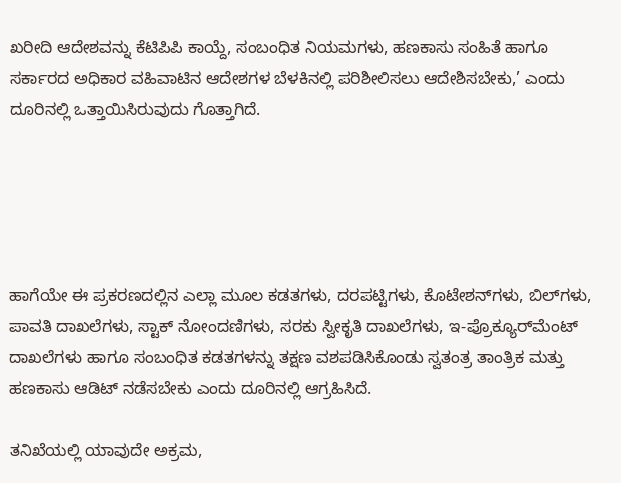ಖರೀದಿ ಆದೇಶವನ್ನು ಕೆಟಿಪಿಪಿ ಕಾಯ್ದೆ, ಸಂಬಂಧಿತ ನಿಯಮಗಳು, ಹಣಕಾಸು ಸಂಹಿತೆ ಹಾಗೂ ಸರ್ಕಾರದ ಅಧಿಕಾರ ವಹಿವಾಟಿನ ಆದೇಶಗಳ ಬೆಳಕಿನಲ್ಲಿ ಪರಿಶೀಲಿಸಲು ಆದೇಶಿಸಬೇಕು,’ ಎಂದು ದೂರಿನಲ್ಲಿ ಒತ್ತಾಯಿಸಿರುವುದು ಗೊತ್ತಾಗಿದೆ.





ಹಾಗೆಯೇ ಈ ಪ್ರಕರಣದಲ್ಲಿನ ಎಲ್ಲಾ ಮೂಲ ಕಡತಗಳು, ದರಪಟ್ಟಿಗಳು, ಕೊಟೇಶನ್‌ಗಳು, ಬಿಲ್‌ಗಳು, ಪಾವತಿ ದಾಖಲೆಗಳು, ಸ್ಟಾಕ್ ನೋಂದಣಿಗಳು, ಸರಕು ಸ್ವೀಕೃತಿ ದಾಖಲೆಗಳು, ಇ-ಪ್ರೊಕ್ಯೂರ್‌ಮೆಂಟ್ ದಾಖಲೆಗಳು ಹಾಗೂ ಸಂಬಂಧಿತ ಕಡತಗಳನ್ನು ತಕ್ಷಣ ವಶಪಡಿಸಿಕೊಂಡು ಸ್ವತಂತ್ರ ತಾಂತ್ರಿಕ ಮತ್ತು ಹಣಕಾಸು ಆಡಿಟ್ ನಡೆಸಬೇಕು ಎಂದು ದೂರಿನಲ್ಲಿ ಆಗ್ರಹಿಸಿದೆ.

ತನಿಖೆಯಲ್ಲಿ ಯಾವುದೇ ಅಕ್ರಮ,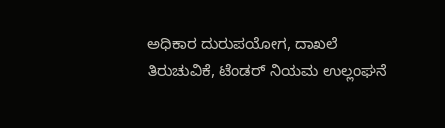ಅಧಿಕಾರ ದುರುಪಯೋಗ, ದಾಖಲೆ ತಿರುಚುವಿಕೆ, ಟೆಂಡರ್ ನಿಯಮ ಉಲ್ಲಂಘನೆ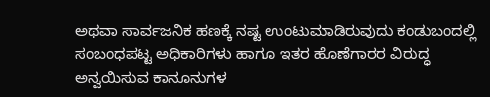ಅಥವಾ ಸಾರ್ವಜನಿಕ ಹಣಕ್ಕೆ ನಷ್ಟ ಉಂಟುಮಾಡಿರುವುದು ಕಂಡುಬಂದಲ್ಲಿ ಸಂಬಂಧಪಟ್ಟ ಅಧಿಕಾರಿಗಳು ಹಾಗೂ ಇತರ ಹೊಣೆಗಾರರ ವಿರುದ್ಧ ಅನ್ವಯಿಸುವ ಕಾನೂನುಗಳ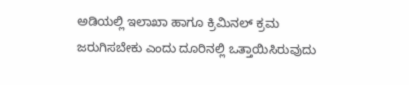ಅಡಿಯಲ್ಲಿ ಇಲಾಖಾ ಹಾಗೂ ಕ್ರಿಮಿನಲ್ ಕ್ರಮ ಜರುಗಿಸಬೇಕು ಎಂದು ದೂರಿನಲ್ಲಿ ಒತ್ತಾಯಿಸಿರುವುದು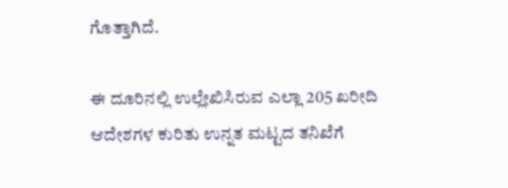ಗೊತ್ತಾಗಿದೆ.

ಈ ದೂರಿನಲ್ಲಿ ಉಲ್ಲೇಖಿಸಿರುವ ಎಲ್ಲಾ 205 ಖರೀದಿ ಆದೇಶಗಳ ಕುರಿತು ಉನ್ನತ ಮಟ್ಟದ ತನಿಖೆಗೆ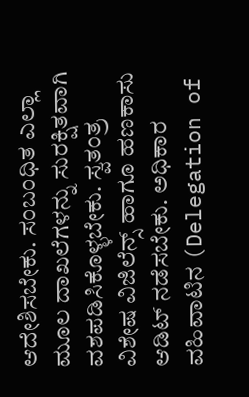ಆದೇಶಿಸಬೇಕು. ಸಂಬಂಧಿತ ಎಲ್ಲಾ ಮೂಲ ದಾಖಲೆಗಳನ್ನು ಸುರಕ್ಷಿತವಾಗಿ ವಶಪಡಿಸಿಕೊಳ್ಳಬೇಕು. ಸ್ವತಂತ್ರ ವಿಶೇಷ ವಿಜಿಲೆನ್ಸ್ ಹಾಗೂ ಹಣಕಾಸು ಆಡಿಟ್ ನಡೆಸಬೇಕು. ಅಧಿಕಾರ ವಹಿವಾಟಿನ (Delegation of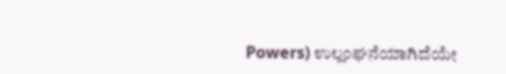Powers) ಉಲ್ಲಂಘನೆಯಾಗಿದೆಯೇ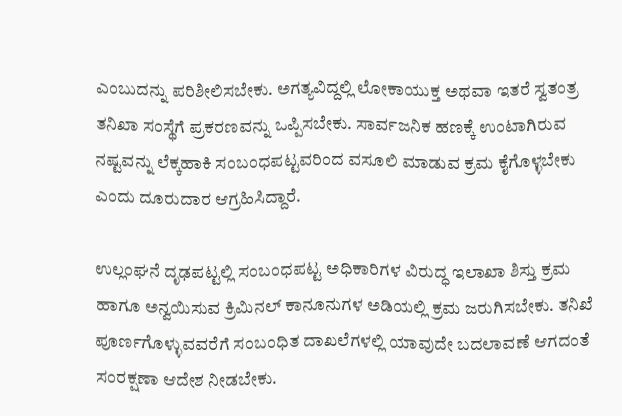ಎಂಬುದನ್ನು ಪರಿಶೀಲಿಸಬೇಕು. ಅಗತ್ಯವಿದ್ದಲ್ಲಿ ಲೋಕಾಯುಕ್ತ ಅಥವಾ ಇತರೆ ಸ್ವತಂತ್ರ ತನಿಖಾ ಸಂಸ್ಥೆಗೆ ಪ್ರಕರಣವನ್ನು ಒಪ್ಪಿಸಬೇಕು. ಸಾರ್ವಜನಿಕ ಹಣಕ್ಕೆ ಉಂಟಾಗಿರುವ ನಷ್ಟವನ್ನು ಲೆಕ್ಕಹಾಕಿ ಸಂಬಂಧಪಟ್ಟವರಿಂದ ವಸೂಲಿ ಮಾಡುವ ಕ್ರಮ ಕೈಗೊಳ್ಳಬೇಕು ಎಂದು ದೂರುದಾರ ಆಗ್ರಹಿಸಿದ್ದಾರೆ.

ಉಲ್ಲಂಘನೆ ದೃಢಪಟ್ಟಲ್ಲಿ ಸಂಬಂಧಪಟ್ಟ ಅಧಿಕಾರಿಗಳ ವಿರುದ್ಧ ಇಲಾಖಾ ಶಿಸ್ತು ಕ್ರಮ ಹಾಗೂ ಅನ್ವಯಿಸುವ ಕ್ರಿಮಿನಲ್ ಕಾನೂನುಗಳ ಅಡಿಯಲ್ಲಿ ಕ್ರಮ ಜರುಗಿಸಬೇಕು. ತನಿಖೆ ಪೂರ್ಣಗೊಳ್ಳುವವರೆಗೆ ಸಂಬಂಧಿತ ದಾಖಲೆಗಳಲ್ಲಿ ಯಾವುದೇ ಬದಲಾವಣೆ ಆಗದಂತೆ ಸಂರಕ್ಷಣಾ ಆದೇಶ ನೀಡಬೇಕು.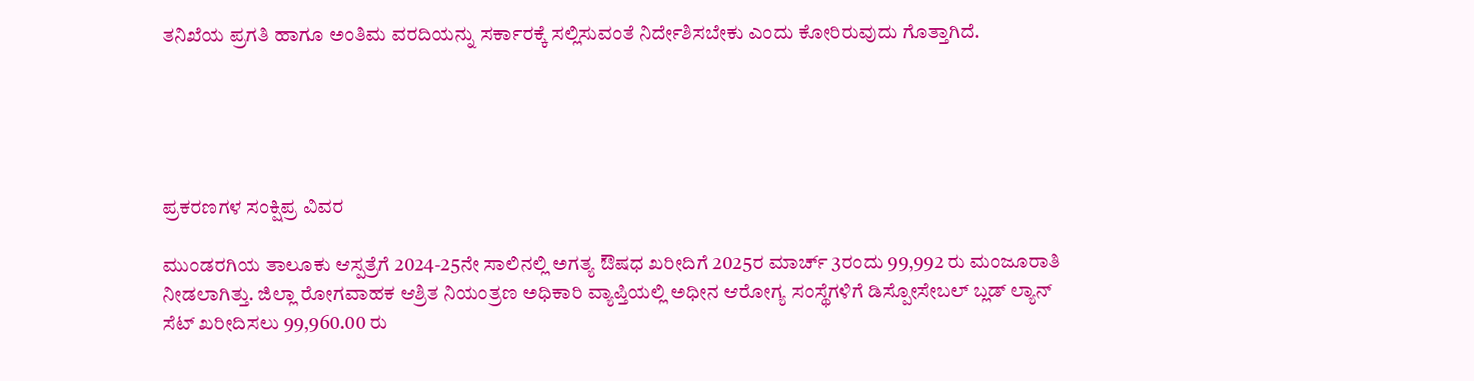ತನಿಖೆಯ ಪ್ರಗತಿ ಹಾಗೂ ಅಂತಿಮ ವರದಿಯನ್ನು ಸರ್ಕಾರಕ್ಕೆ ಸಲ್ಲಿಸುವಂತೆ ನಿರ್ದೇಶಿಸಬೇಕು ಎಂದು ಕೋರಿರುವುದು ಗೊತ್ತಾಗಿದೆ.





ಪ್ರಕರಣಗಳ ಸಂಕ್ಷಿಪ್ರ ವಿವರ

ಮುಂಡರಗಿಯ ತಾಲೂಕು ಆಸ್ಪತ್ರೆಗೆ 2024-25ನೇ ಸಾಲಿನಲ್ಲಿ ಅಗತ್ಯ ಔ‍ಷಧ ಖರೀದಿಗೆ 2025ರ ಮಾರ್ಚ್‌ 3ರಂದು 99,992 ರು ಮಂಜೂರಾತಿ ನೀಡಲಾಗಿತ್ತು. ಜಿಲ್ಲಾ ರೋಗವಾಹಕ ಆಶ್ರಿತ ನಿಯಂತ್ರಣ ಅಧಿಕಾರಿ ವ್ಯಾಪ್ತಿಯಲ್ಲಿ ಅಧೀನ ಆರೋಗ್ಯ ಸಂಸ್ಥೆಗಳಿಗೆ ಡಿಸ್ಪೋಸೇಬಲ್ ಬ್ಲಡ್‌ ಲ್ಯಾನ್‌ ಸೆಟ್‌ ಖರೀದಿಸಲು 99,960.00 ರು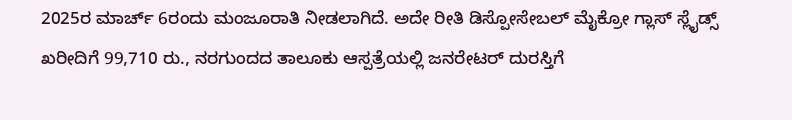2025ರ ಮಾರ್ಚ್‌ 6ರಂದು ಮಂಜೂರಾತಿ ನೀಡಲಾಗಿದೆ. ಅದೇ ರೀತಿ ಡಿಸ್ಪೋಸೇಬಲ್ ಮೈಕ್ರೋ ಗ್ಲಾಸ್‌ ಸ್ಲೈಡ್ಸ್‌ ಖರೀದಿಗೆ 99,710 ರು., ನರಗುಂದದ ತಾಲೂಕು ಆಸ್ಪತ್ರೆಯಲ್ಲಿ ಜನರೇಟರ್ ದುರಸ್ತಿಗೆ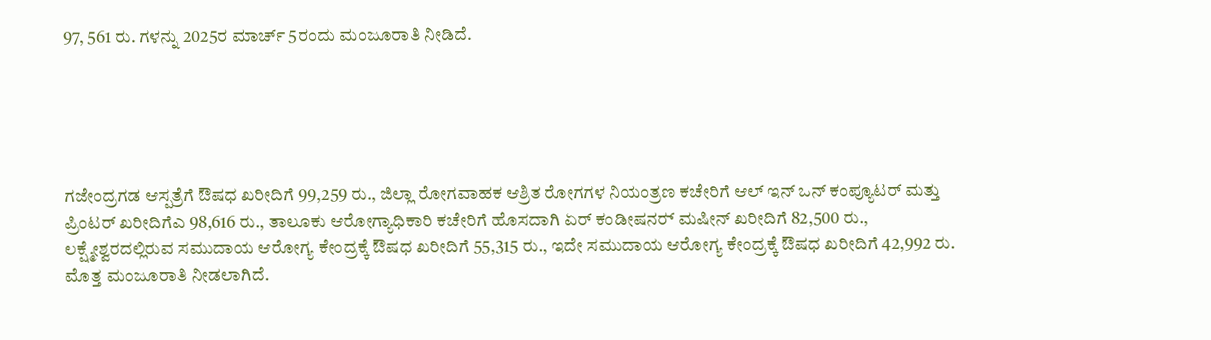97, 561 ರು. ಗಳನ್ನು 2025ರ ಮಾರ್ಚ್‌ 5ರಂದು ಮಂಜೂರಾತಿ ನೀಡಿದೆ.





ಗಜೇಂದ್ರಗಡ ಆಸ್ಪತ್ರೆಗೆ ಔಷಧ ಖರೀದಿಗೆ 99,259 ರು., ಜಿಲ್ಲಾ ರೋಗವಾಹಕ ಆಶ್ರಿತ ರೋಗಗಳ ನಿಯಂತ್ರಣ ಕಚೇರಿಗೆ ಆಲ್‌ ಇನ್ ಒನ್ ಕಂಪ್ಯೂಟರ್ ಮತ್ತು ಪ್ರಿಂಟರ್ ಖರೀದಿಗೆಎ 98,616 ರು., ತಾಲೂಕು ಆರೋಗ್ಯಾಧಿಕಾರಿ ಕಚೇರಿಗೆ ಹೊಸದಾಗಿ ಏರ್ ಕಂಡೀಷನರ್‍‌ ಮಷೀನ್‌ ಖರೀದಿಗೆ 82,500 ರು., ಲಕ್ಷ್ಮೇಶ್ವರದಲ್ಲಿರುವ ಸಮುದಾಯ ಆರೋಗ್ಯ ಕೇಂದ್ರಕ್ಕೆ ಔಷಧ ಖರೀದಿಗೆ 55,315 ರು., ಇದೇ ಸಮುದಾಯ ಆರೋಗ್ಯ ಕೇಂದ್ರಕ್ಕೆ ಔಷಧ ಖರೀದಿಗೆ 42,992 ರು. ಮೊತ್ತ ಮಂಜೂರಾತಿ ನೀಡಲಾಗಿದೆ.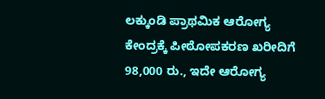ಲಕ್ಕುಂಡಿ ಪ್ರಾಥಮಿಕ ಆರೋಗ್ಯ ಕೇಂದ್ರಕ್ಕೆ ಪೀಠೋಪಕರಣ ಖರೀದಿಗೆ 98,000 ರು., ಇದೇ ಆರೋಗ್ಯ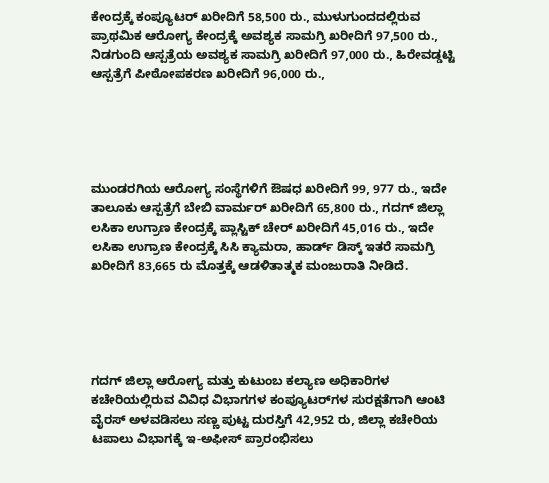ಕೇಂದ್ರಕ್ಕೆ ಕಂಪ್ಯೂಟರ್ ಖರೀದಿಗೆ 58,500 ರು., ಮುಳುಗುಂದದಲ್ಲಿರುವ ಪ್ರಾಥಮಿಕ ಆರೋಗ್ಯ ಕೇಂದ್ರಕ್ಕೆ ಅವಶ್ಯಕ ಸಾಮಗ್ರಿ ಖರೀದಿಗೆ 97,500 ರು., ನಿಡಗುಂದಿ ಆಸ್ಪತ್ರೆಯ ಅವಶ್ಯಕ ಸಾಮಗ್ರಿ ಖರೀದಿಗೆ 97,000 ರು., ಹಿರೇವಡ್ಡಟ್ಟಿ ಆಸ್ಪತ್ರೆಗೆ ಪೀಠೋಪಕರಣ ಖರೀದಿಗೆ 96,000 ರು.,





ಮುಂಡರಗಿಯ ಆರೋಗ್ಯ ಸಂಸ್ಥೆಗಳಿಗೆ ಔ‍ಷಧ ಖರೀದಿಗೆ 99, 977 ರು., ಇದೇ ತಾಲೂಕು ಆಸ್ಪತ್ರೆಗೆ ಬೇಬಿ ವಾರ್ಮರ್‍‌ ಖರೀದಿಗೆ 65,800 ರು., ಗದಗ್‌ ಜಿಲ್ಲಾ ಲಸಿಕಾ ಉಗ್ರಾಣ ಕೇಂದ್ರಕ್ಕೆ ಪ್ಲಾಸ್ಟಿಕ್ ಚೇರ್ ಖರೀದಿಗೆ 45,016 ರು., ಇದೇ ಲಸಿಕಾ ಉಗ್ರಾಣ ಕೇಂದ್ರಕ್ಕೆ ಸಿಸಿ ಕ್ಯಾಮರಾ, ಹಾರ್ಡ್ ಡಿಸ್ಕ್‌ ಇತರೆ ಸಾಮಗ್ರಿ ಖರೀದಿಗೆ 83,665 ರು ಮೊತ್ತಕ್ಕೆ ಆಡಳಿತಾತ್ಮಕ ಮಂಜುರಾತಿ ನೀಡಿದೆ.





ಗದಗ್ ಜಿಲ್ಲಾ ಆರೋಗ್ಯ ಮತ್ತು ಕುಟುಂಬ ಕಲ್ಯಾಣ ಅಧಿಕಾರಿಗಳ ಕಚೇರಿಯಲ್ಲಿರುವ ವಿವಿಧ ವಿಭಾಗಗಳ ಕಂಪ್ಯೂಟರ್‍‌ಗಳ ಸುರಕ್ಷತೆಗಾಗಿ ಆಂಟಿ ವೈರಸ್‌ ಅಳವಡಿಸಲು ಸಣ್ಣ ಪುಟ್ಟ ದುರಸ್ತಿಗೆ 42,952 ರು, ಜಿಲ್ಲಾ ಕಚೇರಿಯ ಟಪಾಲು ವಿಭಾಗಕ್ಕೆ ಇ-ಅಫೀಸ್‌ ಪ್ರಾರಂಭಿಸಲು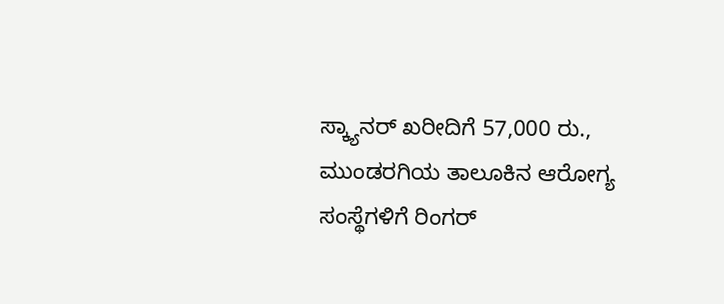ಸ್ಕ್ಯಾನರ್‍‌ ಖರೀದಿಗೆ 57,000 ರು., ಮುಂಡರಗಿಯ ತಾಲೂಕಿನ ಆರೋಗ್ಯ ಸಂಸ್ಥೆಗಳಿಗೆ ರಿಂಗರ್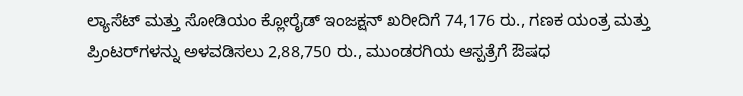ಲ್ಯಾಸೆಟ್ ಮತ್ತು ಸೋಡಿಯಂ ಕ್ಲೋರೈಡ್ ಇಂಜಕ್ಷನ್‌ ಖರೀದಿಗೆ 74,176 ರು., ಗಣಕ ಯಂತ್ರ ಮತ್ತು ಪ್ರಿಂಟರ್‍‌ಗಳನ್ನು ಅಳವಡಿಸಲು 2,88,750 ರು., ಮುಂಡರಗಿಯ ಆಸ್ಪತ್ರೆಗೆ ಔಷಧ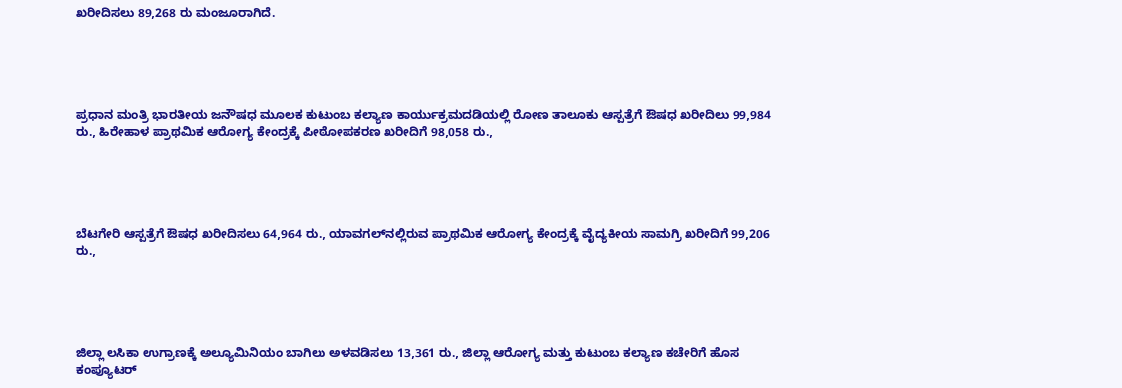ಖರೀದಿಸಲು 89,268 ರು ಮಂಜೂರಾಗಿದೆ.





ಪ್ರಧಾನ ಮಂತ್ರಿ ಭಾರತೀಯ ಜನೌಷಧ ಮೂಲಕ ಕುಟುಂಬ ಕಲ್ಯಾಣ ಕಾರ್ಯುಕ್ರಮದಡಿಯಲ್ಲಿ ರೋಣ ತಾಲೂಕು ಆಸ್ಪತ್ರೆಗೆ ಔ‍ಷಧ ಖರೀದಿಲು 99,984 ರು., ಹಿರೇಹಾಳ ಪ್ರಾಥಮಿಕ ಆರೋಗ್ಯ ಕೇಂದ್ರಕ್ಕೆ ಪೀಠೋಪಕರಣ ಖರೀದಿಗೆ 98,058 ರು.,





ಬೆಟಗೇರಿ ಆಸ್ಪತ್ರೆಗೆ ಔಷಧ ಖರೀದಿಸಲು 64,964 ರು., ಯಾವಗಲ್‌ನಲ್ಲಿರುವ ಪ್ರಾಥಮಿಕ ಆರೋಗ್ಯ ಕೇಂದ್ರಕ್ಕೆ ವೈದ್ಯಕೀಯ ಸಾಮಗ್ರಿ ಖರೀದಿಗೆ 99,206 ರು.,





ಜಿಲ್ಲಾ ಲಸಿಕಾ ಉಗ್ರಾಣಕ್ಕೆ ಅಲ್ಯೂಮಿನಿಯಂ ಬಾಗಿಲು ಅಳವಡಿಸಲು 13,361 ರು., ಜಿಲ್ಲಾ ಆರೋಗ್ಯ ಮತ್ತು ಕುಟುಂಬ ಕಲ್ಯಾಣ ಕಚೇರಿಗೆ ಹೊಸ ಕಂಪ್ಯೂಟರ್‍‌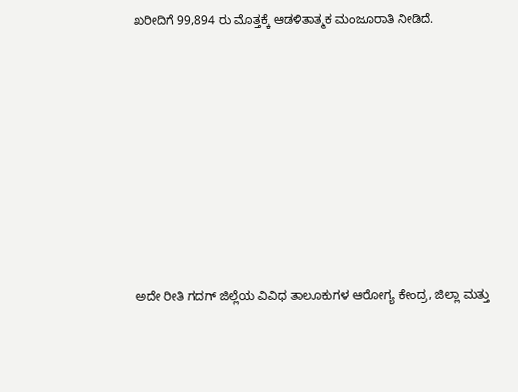ಖರೀದಿಗೆ 99,894 ರು ಮೊತ್ತಕ್ಕೆ ಆಡಳಿತಾತ್ಮಕ ಮಂಜೂರಾತಿ ನೀಡಿದೆ.











ಅದೇ ರೀತಿ ಗದಗ್‌ ಜಿಲ್ಲೆಯ ವಿವಿಧ ತಾಲೂಕುಗಳ ಆರೋಗ್ಯ ಕೇಂದ್ರ, ಜಿಲ್ಲಾ ಮತ್ತು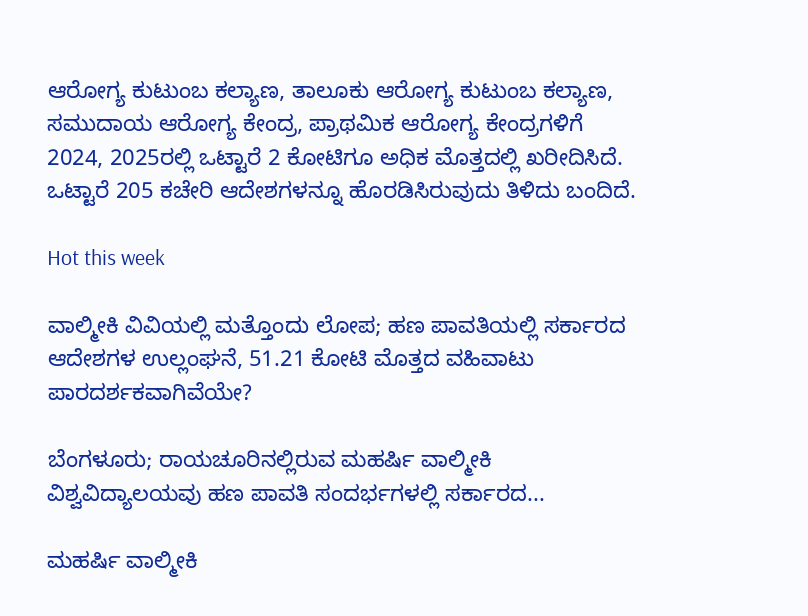ಆರೋಗ್ಯ ಕುಟುಂಬ ಕಲ್ಯಾಣ, ತಾಲೂಕು ಆರೋಗ್ಯ ಕುಟುಂಬ ಕಲ್ಯಾಣ, ಸಮುದಾಯ ಆರೋಗ್ಯ ಕೇಂದ್ರ, ಪ್ರಾಥಮಿಕ ಆರೋಗ್ಯ ಕೇಂದ್ರಗಳಿಗೆ 2024, 2025ರಲ್ಲಿ ಒಟ್ಟಾರೆ 2 ಕೋಟಿಗೂ ಅಧಿಕ ಮೊತ್ತದಲ್ಲಿ ಖರೀದಿಸಿದೆ. ಒಟ್ಟಾರೆ 205 ಕಚೇರಿ ಆದೇಶಗಳನ್ನೂ ಹೊರಡಿಸಿರುವುದು ತಿಳಿದು ಬಂದಿದೆ.

Hot this week

ವಾಲ್ಮೀಕಿ ವಿವಿಯಲ್ಲಿ ಮತ್ತೊಂದು ಲೋಪ; ಹಣ ಪಾವತಿಯಲ್ಲಿ ಸರ್ಕಾರದ ಆದೇಶಗಳ ಉಲ್ಲಂಘನೆ, 51.21 ಕೋಟಿ ಮೊತ್ತದ ವಹಿವಾಟು ಪಾರದರ್ಶಕವಾಗಿವೆಯೇ?

ಬೆಂಗಳೂರು; ರಾಯಚೂರಿನಲ್ಲಿರುವ ಮಹರ್ಷಿ ವಾಲ್ಮೀಕಿ ವಿಶ್ವವಿದ್ಯಾಲಯವು ಹಣ ಪಾವತಿ ಸಂದರ್ಭಗಳಲ್ಲಿ ಸರ್ಕಾರದ...

ಮಹರ್ಷಿ ವಾಲ್ಮೀಕಿ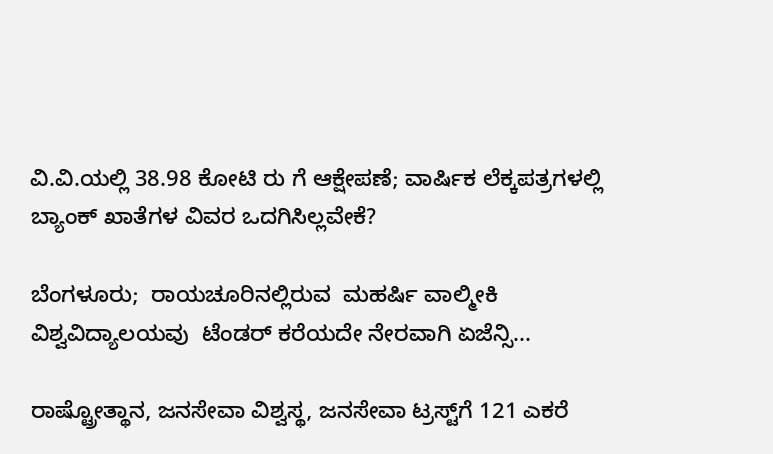ವಿ.ವಿ.ಯಲ್ಲಿ 38.98 ಕೋಟಿ ರು ಗೆ ಆಕ್ಷೇಪಣೆ; ವಾರ್ಷಿಕ ಲೆಕ್ಕಪತ್ರಗಳಲ್ಲಿ ಬ್ಯಾಂಕ್‌ ಖಾತೆಗಳ ವಿವರ ಒದಗಿಸಿಲ್ಲವೇಕೆ?

ಬೆಂಗಳೂರು;  ರಾಯಚೂರಿನಲ್ಲಿರುವ  ಮಹರ್ಷಿ ವಾಲ್ಮೀಕಿ ವಿಶ್ವವಿದ್ಯಾಲಯವು  ಟೆಂಡರ್ ಕರೆಯದೇ ನೇರವಾಗಿ ಏಜೆನ್ಸಿ...

ರಾಷ್ಟ್ರೋತ್ಥಾನ, ಜನಸೇವಾ ವಿಶ್ವಸ್ಥ, ಜನಸೇವಾ ಟ್ರಸ್ಟ್‌ಗೆ 121 ಎಕರೆ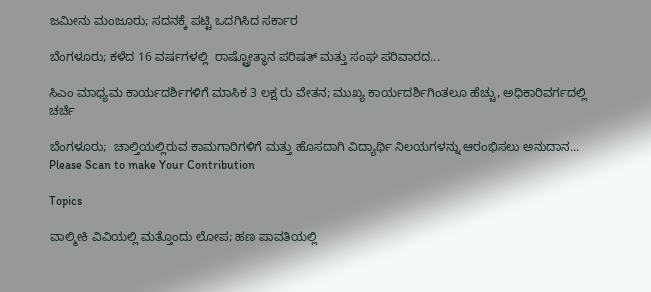ಜಮೀನು ಮಂಜೂರು; ಸದನಕ್ಕೆ ಪಟ್ಟಿ ಒದಗಿಸಿದ ಸರ್ಕಾರ

ಬೆಂಗಳೂರು; ಕಳೆದ 16 ವರ್ಷಗಳಲ್ಲಿ  ರಾಷ್ಟ್ರೋತ್ಥಾನ ಪರಿಷತ್‌ ಮತ್ತು ಸಂಘ ಪರಿವಾರದ...

ಸಿಎಂ ಮಾಧ್ಯಮ ಕಾರ್ಯದರ್ಶಿಗಳಿಗೆ ಮಾಸಿಕ 3 ಲಕ್ಷ ರು ವೇತನ; ಮುಖ್ಯ ಕಾರ್ಯದರ್ಶಿಗಿಂತಲೂ ಹೆಚ್ಚು, ಅಧಿಕಾರಿವರ್ಗದಲ್ಲಿ ಚರ್ಚೆ

ಬೆಂಗಳೂರು;  ಚಾಲ್ತಿಯಲ್ಲಿರುವ ಕಾಮಗಾರಿಗಳಿಗೆ ಮತ್ತು ಹೊಸದಾಗಿ ವಿದ್ಯಾರ್ಥಿ ನಿಲಯಗಳನ್ನು ಆರಂಭಿಸಲು ಅನುದಾನ...
Please Scan to make Your Contribution

Topics

ವಾಲ್ಮೀಕಿ ವಿವಿಯಲ್ಲಿ ಮತ್ತೊಂದು ಲೋಪ; ಹಣ ಪಾವತಿಯಲ್ಲಿ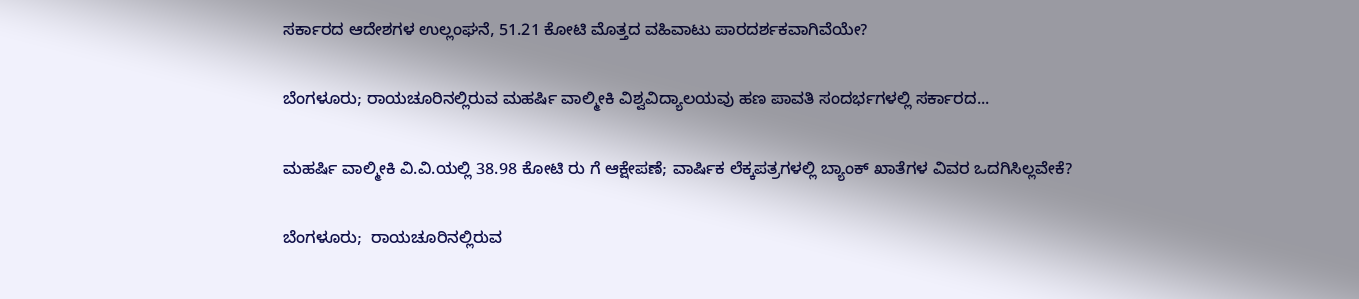ಸರ್ಕಾರದ ಆದೇಶಗಳ ಉಲ್ಲಂಘನೆ, 51.21 ಕೋಟಿ ಮೊತ್ತದ ವಹಿವಾಟು ಪಾರದರ್ಶಕವಾಗಿವೆಯೇ?

ಬೆಂಗಳೂರು; ರಾಯಚೂರಿನಲ್ಲಿರುವ ಮಹರ್ಷಿ ವಾಲ್ಮೀಕಿ ವಿಶ್ವವಿದ್ಯಾಲಯವು ಹಣ ಪಾವತಿ ಸಂದರ್ಭಗಳಲ್ಲಿ ಸರ್ಕಾರದ...

ಮಹರ್ಷಿ ವಾಲ್ಮೀಕಿ ವಿ.ವಿ.ಯಲ್ಲಿ 38.98 ಕೋಟಿ ರು ಗೆ ಆಕ್ಷೇಪಣೆ; ವಾರ್ಷಿಕ ಲೆಕ್ಕಪತ್ರಗಳಲ್ಲಿ ಬ್ಯಾಂಕ್‌ ಖಾತೆಗಳ ವಿವರ ಒದಗಿಸಿಲ್ಲವೇಕೆ?

ಬೆಂಗಳೂರು;  ರಾಯಚೂರಿನಲ್ಲಿರುವ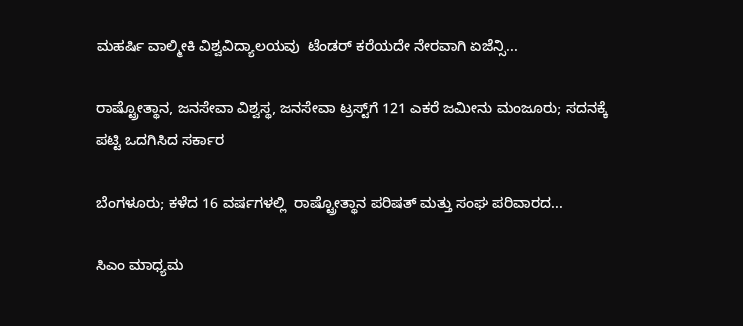ಮಹರ್ಷಿ ವಾಲ್ಮೀಕಿ ವಿಶ್ವವಿದ್ಯಾಲಯವು  ಟೆಂಡರ್ ಕರೆಯದೇ ನೇರವಾಗಿ ಏಜೆನ್ಸಿ...

ರಾಷ್ಟ್ರೋತ್ಥಾನ, ಜನಸೇವಾ ವಿಶ್ವಸ್ಥ, ಜನಸೇವಾ ಟ್ರಸ್ಟ್‌ಗೆ 121 ಎಕರೆ ಜಮೀನು ಮಂಜೂರು; ಸದನಕ್ಕೆ ಪಟ್ಟಿ ಒದಗಿಸಿದ ಸರ್ಕಾರ

ಬೆಂಗಳೂರು; ಕಳೆದ 16 ವರ್ಷಗಳಲ್ಲಿ  ರಾಷ್ಟ್ರೋತ್ಥಾನ ಪರಿಷತ್‌ ಮತ್ತು ಸಂಘ ಪರಿವಾರದ...

ಸಿಎಂ ಮಾಧ್ಯಮ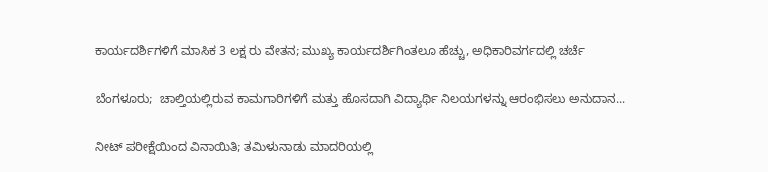ಕಾರ್ಯದರ್ಶಿಗಳಿಗೆ ಮಾಸಿಕ 3 ಲಕ್ಷ ರು ವೇತನ; ಮುಖ್ಯ ಕಾರ್ಯದರ್ಶಿಗಿಂತಲೂ ಹೆಚ್ಚು, ಅಧಿಕಾರಿವರ್ಗದಲ್ಲಿ ಚರ್ಚೆ

ಬೆಂಗಳೂರು;  ಚಾಲ್ತಿಯಲ್ಲಿರುವ ಕಾಮಗಾರಿಗಳಿಗೆ ಮತ್ತು ಹೊಸದಾಗಿ ವಿದ್ಯಾರ್ಥಿ ನಿಲಯಗಳನ್ನು ಆರಂಭಿಸಲು ಅನುದಾನ...

ನೀಟ್‌ ಪರೀಕ್ಷೆಯಿಂದ ವಿನಾಯಿತಿ; ತಮಿಳುನಾಡು ಮಾದರಿಯಲ್ಲಿ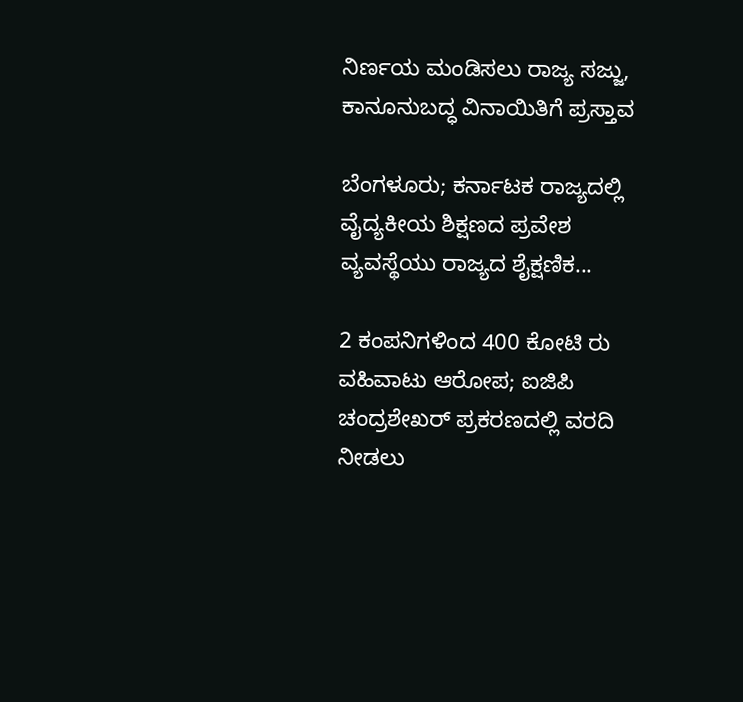ನಿರ್ಣಯ ಮಂಡಿಸಲು ರಾಜ್ಯ ಸಜ್ಜು, ಕಾನೂನುಬದ್ಧ ವಿನಾಯಿತಿಗೆ ಪ್ರಸ್ತಾವ

ಬೆಂಗಳೂರು; ಕರ್ನಾಟಕ ರಾಜ್ಯದಲ್ಲಿ ವೈದ್ಯಕೀಯ ಶಿಕ್ಷಣದ ಪ್ರವೇಶ ವ್ಯವಸ್ಥೆಯು ರಾಜ್ಯದ ಶೈಕ್ಷಣಿಕ...

2 ಕಂಪನಿಗಳಿಂದ 400 ಕೋಟಿ ರು ವಹಿವಾಟು ಆರೋಪ; ಐಜಿಪಿ ಚಂದ್ರಶೇಖರ್ ಪ್ರಕರಣದಲ್ಲಿ ವರದಿ ನೀಡಲು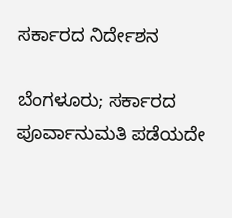ಸರ್ಕಾರದ ನಿರ್ದೇಶನ

ಬೆಂಗಳೂರು; ಸರ್ಕಾರದ ಪೂರ್ವಾನುಮತಿ ಪಡೆಯದೇ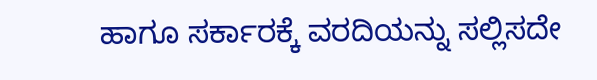ಹಾಗೂ ಸರ್ಕಾರಕ್ಕೆ ವರದಿಯನ್ನು ಸಲ್ಲಿಸದೇ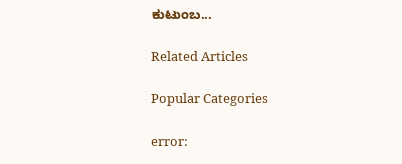ಕುಟುಂಬ...

Related Articles

Popular Categories

error: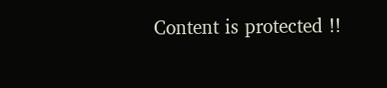Content is protected !!